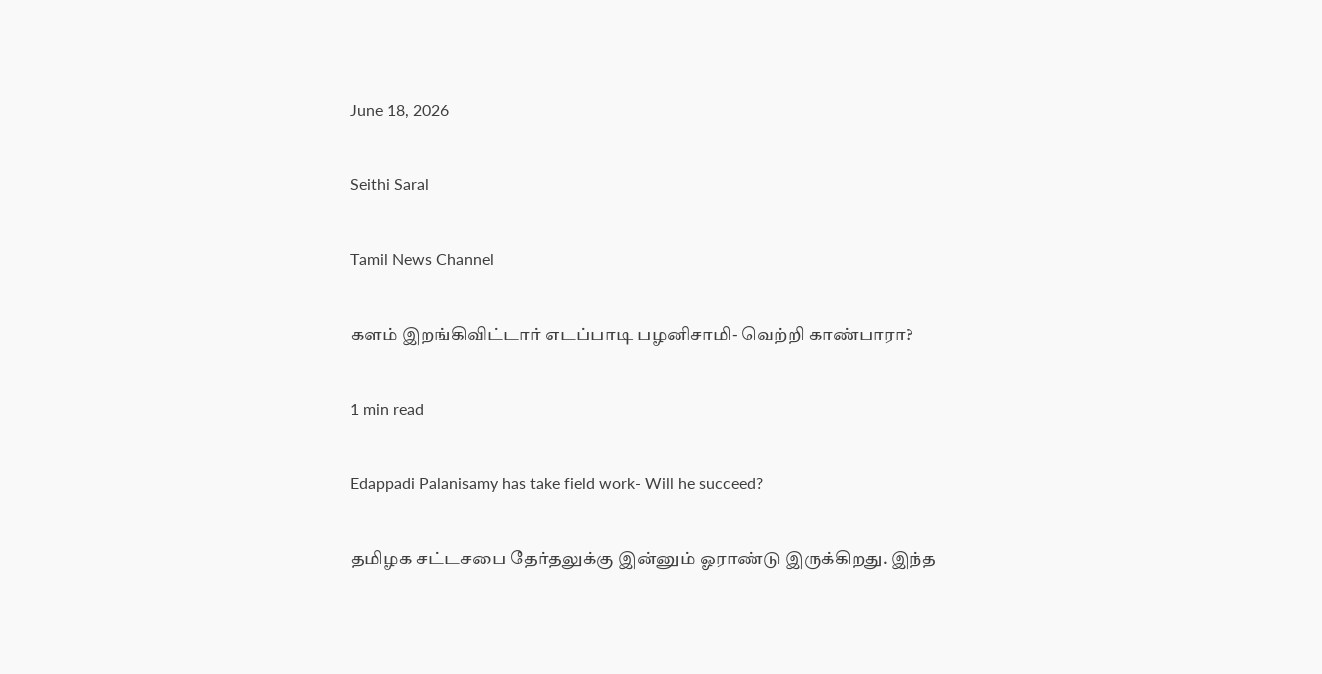June 18, 2026

Seithi Saral

Tamil News Channel

களம் இறங்கிவிட்டார் எடப்பாடி பழனிசாமி- வெற்றி காண்பாரா?

1 min read

Edappadi Palanisamy has take field work- Will he succeed?

தமிழக சட்டசபை தேர்தலுக்கு இன்னும் ஓராண்டு இருக்கிறது. இந்த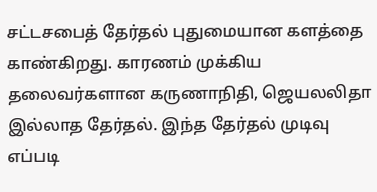சட்டசபைத் தேர்தல் புதுமையான களத்தை காண்கிறது. காரணம் முக்கிய தலைவர்களான கருணாநிதி, ஜெயலலிதா இல்லாத தேர்தல். இந்த தேர்தல் முடிவு எப்படி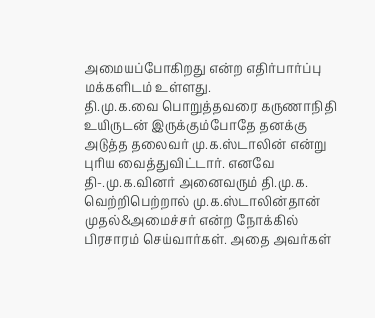அமையப்போகிறது என்ற எதிர்பார்ப்பு மக்களிடம் உள்ளது.
தி.மு.க.வை பொறுத்தவரை கருணாநிதி உயிருடன் இருக்கும்போதே தனக்கு அடுத்த தலைவர் மு.க.ஸ்டாலின் என்று புரிய வைத்துவிட்டார். எனவே தி-.மு.க.வினர் அனைவரும் தி.மு.க. வெற்றிபெற்றால் மு.க.ஸ்டாலின்தான் முதல்&அமைச்சர் என்ற நோக்கில் பிரசாரம் செய்வார்கள். அதை அவர்கள்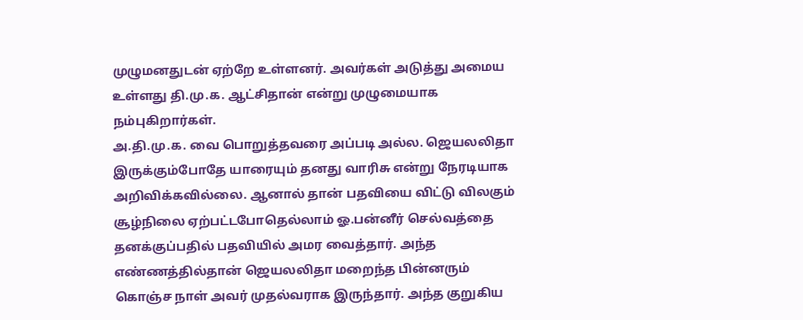முழுமனதுடன் ஏற்றே உள்ளனர். அவர்கள் அடுத்து அமைய உள்ளது தி.மு.க. ஆட்சிதான் என்று முழுமையாக நம்புகிறார்கள்.
அ.தி.மு.க. வை பொறுத்தவரை அப்படி அல்ல. ஜெயலலிதா இருக்கும்போதே யாரையும் தனது வாரிசு என்று நேரடியாக அறிவிக்கவில்லை. ஆனால் தான் பதவியை விட்டு விலகும் சூழ்நிலை ஏற்பட்டபோதெல்லாம் ஓ.பன்னீர் செல்வத்தை தனக்குப்பதில் பதவியில் அமர வைத்தார். அந்த எண்ணத்தில்தான் ஜெயலலிதா மறைந்த பின்னரும் கொஞ்ச நாள் அவர் முதல்வராக இருந்தார். அந்த குறுகிய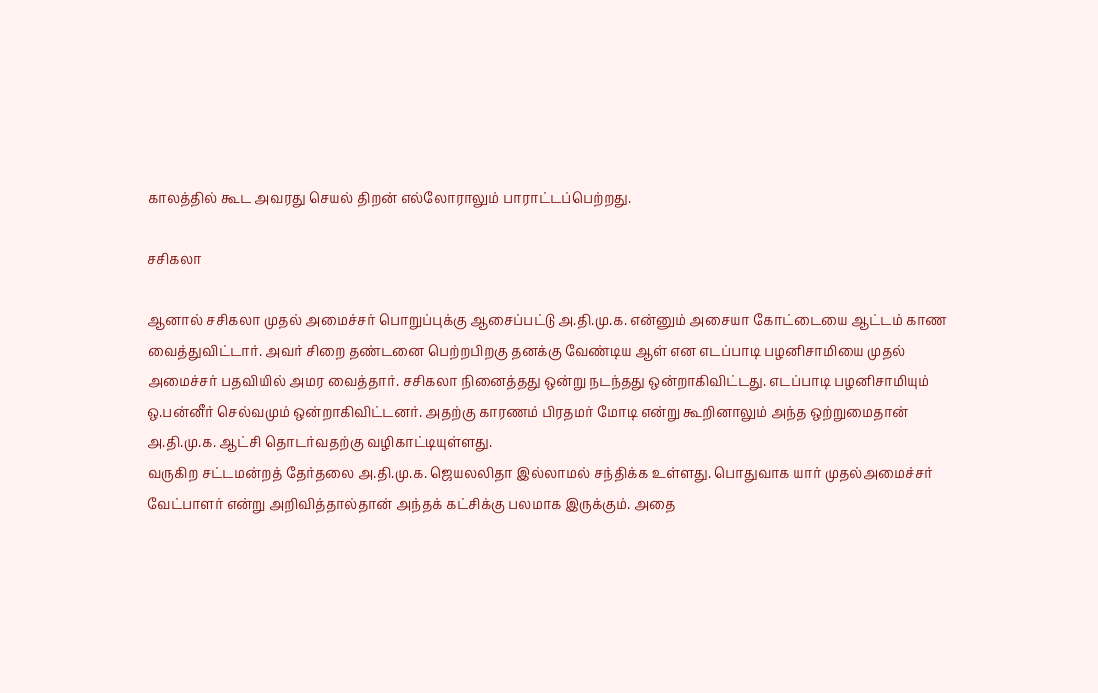காலத்தில் கூட அவரது செயல் திறன் எல்லோராலும் பாராட்டப்பெற்றது.

சசிகலா

ஆனால் சசிகலா முதல் அமைச்சர் பொறுப்புக்கு ஆசைப்பட்டு அ.தி.மு.க. என்னும் அசையா கோட்டையை ஆட்டம் காண வைத்துவிட்டார். அவர் சிறை தண்டனை பெற்றபிறகு தனக்கு வேண்டிய ஆள் என எடப்பாடி பழனிசாமியை முதல் அமைச்சர் பதவியில் அமர வைத்தார். சசிகலா நினைத்தது ஒன்று நடந்தது ஒன்றாகிவிட்டது. எடப்பாடி பழனிசாமியும் ஒ.பன்னீர் செல்வமும் ஒன்றாகிவிட்டனர். அதற்கு காரணம் பிரதமர் மோடி என்று கூறினாலும் அந்த ஒற்றுமைதான் அ.தி.மு.க. ஆட்சி தொடர்வதற்கு வழிகாட்டியுள்ளது.
வருகிற சட்டமன்றத் தேர்தலை அ.தி.மு.க. ஜெயலலிதா இல்லாமல் சந்திக்க உள்ளது. பொதுவாக யார் முதல்அமைச்சர் வேட்பாளர் என்று அறிவித்தால்தான் அந்தக் கட்சிக்கு பலமாக இருக்கும். அதை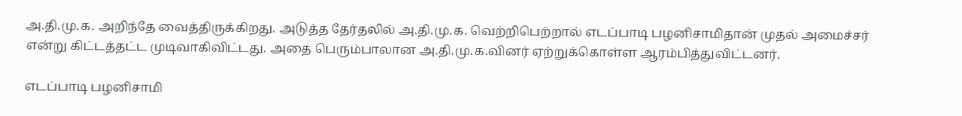அ.தி.மு.க. அறிந்தே வைத்திருக்கிறது. அடுத்த தேர்தலில் அ.தி.மு.க. வெற்றிபெற்றால் எடப்பாடி பழனிசாமிதான் முதல் அமைச்சர் என்று கிட்டத்தட்ட முடிவாகிவிட்டது. அதை பெரும்பாலான அ.தி.மு.க.வினர் ஏற்றுக்கொள்ள ஆரம்பித்துவிட்டனர்.

எடப்பாடி பழனிசாமி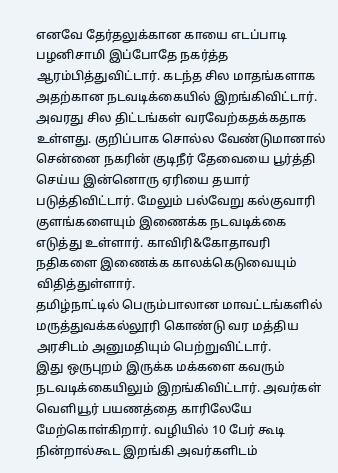எனவே தேர்தலுக்கான காயை எடப்பாடி பழனிசாமி இப்போதே நகர்த்த ஆரம்பித்துவிட்டார். கடந்த சில மாதங்களாக அதற்கான நடவடிக்கையில் இறங்கிவிட்டார். அவரது சில திட்டங்கள் வரவேற்கதக்கதாக உள்ளது. குறிப்பாக சொல்ல வேண்டுமானால் சென்னை நகரின் குடிநீர் தேவையை பூர்த்தி செய்ய இன்னொரு ஏரியை தயார் படுத்திவிட்டார். மேலும் பல்வேறு கல்குவாரி குளங்களையும் இணைக்க நடவடிக்கை எடுத்து உள்ளார். காவிரி&கோதாவரி நதிகளை இணைக்க காலக்கெடுவையும் விதித்துள்ளார்.
தமிழ்நாட்டில் பெரும்பாலான மாவட்டங்களில் மருத்துவக்கல்லூரி கொண்டு வர மத்திய அரசிடம் அனுமதியும் பெற்றுவிட்டார்.
இது ஒருபுறம் இருக்க மக்களை கவரும் நடவடிக்கையிலும் இறங்கிவிட்டார். அவர்கள் வெளியூர் பயணத்தை காரிலேயே மேற்கொள்கிறார். வழியில் 10 பேர் கூடி நின்றால்கூட இறங்கி அவர்களிடம்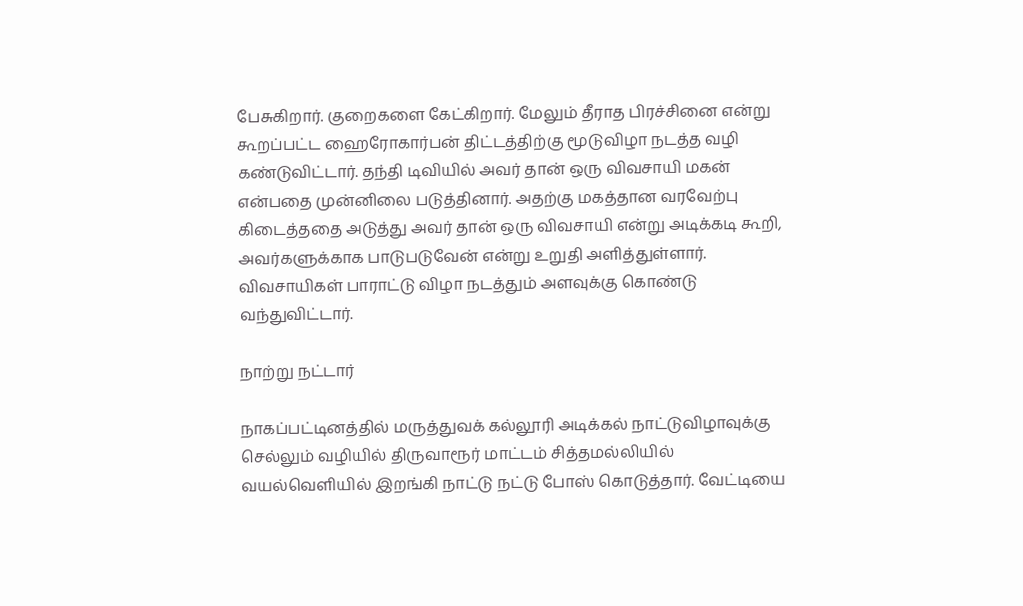பேசுகிறார். குறைகளை கேட்கிறார். மேலும் தீராத பிரச்சினை என்று கூறப்பட்ட ஹைரோகார்பன் திட்டத்திற்கு மூடுவிழா நடத்த வழி கண்டுவிட்டார். தந்தி டிவியில் அவர் தான் ஒரு விவசாயி மகன் என்பதை முன்னிலை படுத்தினார். அதற்கு மகத்தான வரவேற்பு கிடைத்ததை அடுத்து அவர் தான் ஒரு விவசாயி என்று அடிக்கடி கூறி, அவர்களுக்காக பாடுபடுவேன் என்று உறுதி அளித்துள்ளார். விவசாயிகள் பாராட்டு விழா நடத்தும் அளவுக்கு கொண்டு வந்துவிட்டார்.

நாற்று நட்டார்

நாகப்பட்டினத்தில் மருத்துவக் கல்லூரி அடிக்கல் நாட்டுவிழாவுக்கு செல்லும் வழியில் திருவாரூர் மாட்டம் சித்தமல்லியில் வயல்வெளியில் இறங்கி நாட்டு நட்டு போஸ் கொடுத்தார். வேட்டியை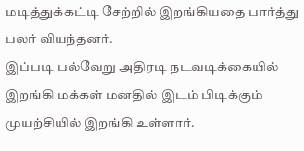மடித்துக்கட்டி சேற்றில் இறங்கியதை பார்த்து பலர் வியந்தனர்.
இப்படி பல்வேறு அதிரடி நடவடிக்கையில் இறங்கி மக்கள் மனதில் இடம் பிடிக்கும் முயற்சியில் இறங்கி உள்ளார்.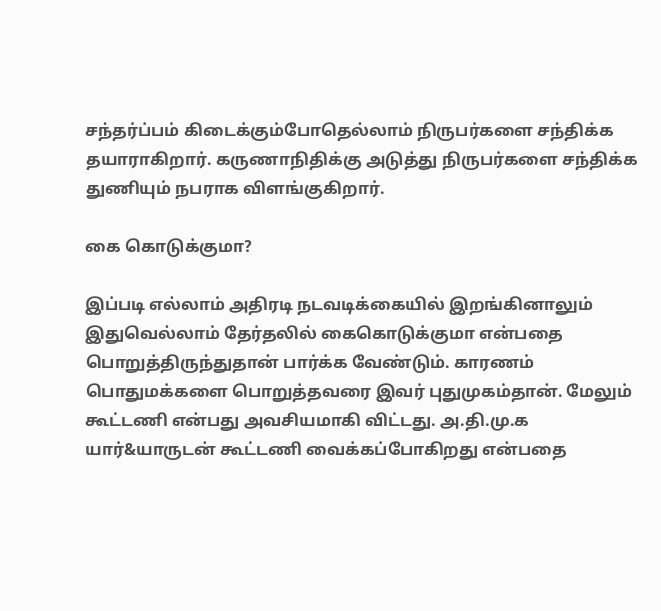சந்தர்ப்பம் கிடைக்கும்போதெல்லாம் நிருபர்களை சந்திக்க தயாராகிறார். கருணாநிதிக்கு அடுத்து நிருபர்களை சந்திக்க துணியும் நபராக விளங்குகிறார்.

கை கொடுக்குமா?

இப்படி எல்லாம் அதிரடி நடவடிக்கையில் இறங்கினாலும் இதுவெல்லாம் தேர்தலில் கைகொடுக்குமா என்பதை பொறுத்திருந்துதான் பார்க்க வேண்டும். காரணம் பொதுமக்களை பொறுத்தவரை இவர் புதுமுகம்தான். மேலும் கூட்டணி என்பது அவசியமாகி விட்டது. அ.தி.மு.க யார்&யாருடன் கூட்டணி வைக்கப்போகிறது என்பதை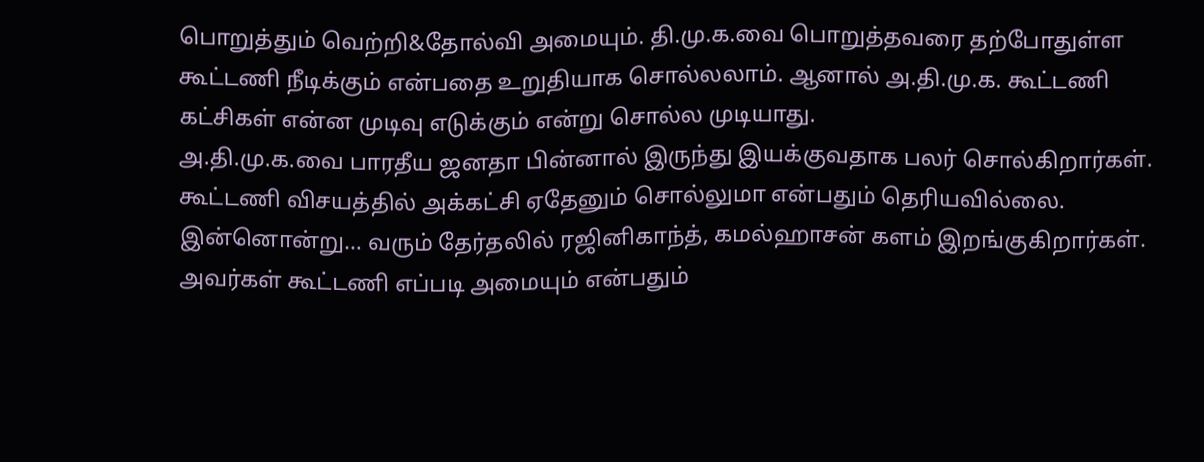பொறுத்தும் வெற்றி&தோல்வி அமையும். தி.மு.க.வை பொறுத்தவரை தற்போதுள்ள கூட்டணி நீடிக்கும் என்பதை உறுதியாக சொல்லலாம். ஆனால் அ.தி.மு.க. கூட்டணி கட்சிகள் என்ன முடிவு எடுக்கும் என்று சொல்ல முடியாது.
அ.தி.மு.க.வை பாரதீய ஜனதா பின்னால் இருந்து இயக்குவதாக பலர் சொல்கிறார்கள். கூட்டணி விசயத்தில் அக்கட்சி ஏதேனும் சொல்லுமா என்பதும் தெரியவில்லை.
இன்னொன்று… வரும் தேர்தலில் ரஜினிகாந்த், கமல்ஹாசன் களம் இறங்குகிறார்கள். அவர்கள் கூட்டணி எப்படி அமையும் என்பதும்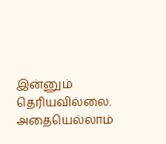இன்னும் தெரியவில்லை.
அதையெல்லாம்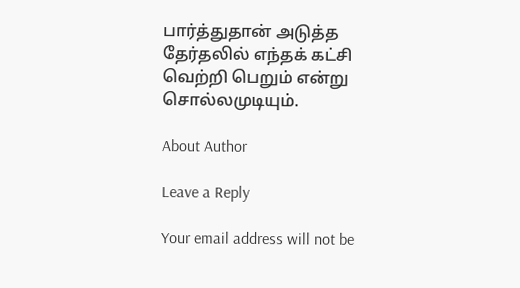பார்த்துதான் அடுத்த தேர்தலில் எந்தக் கட்சி வெற்றி பெறும் என்று சொல்லமுடியும்.

About Author

Leave a Reply

Your email address will not be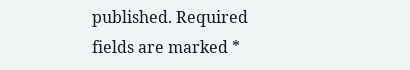published. Required fields are marked *